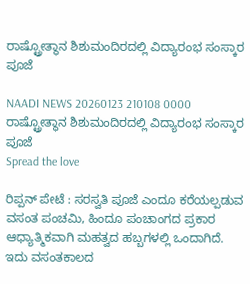ರಾಷ್ಟ್ರೋತ್ಥಾನ ಶಿಶುಮಂದಿರದಲ್ಲಿ ವಿದ್ಯಾರಂಭ ಸಂಸ್ಕಾರ ಪೂಜೆ

NAADI NEWS 20260123 210108 0000 ರಾಷ್ಟ್ರೋತ್ಥಾನ ಶಿಶುಮಂದಿರದಲ್ಲಿ ವಿದ್ಯಾರಂಭ ಸಂಸ್ಕಾರ ಪೂಜೆ
Spread the love

ರಿಪ್ಪನ್ ಪೇಟೆ : ಸರಸ್ವತಿ ಪೂಜೆ ಎಂದೂ ಕರೆಯಲ್ಪಡುವ ವಸಂತ ಪಂಚಮಿ, ಹಿಂದೂ ಪಂಚಾಂಗದ ಪ್ರಕಾರ  ಆಧ್ಯಾತ್ಮಿಕವಾಗಿ ಮಹತ್ವದ ಹಬ್ಬಗಳಲ್ಲಿ ಒಂದಾಗಿದೆ. ಇದು ವಸಂತಕಾಲದ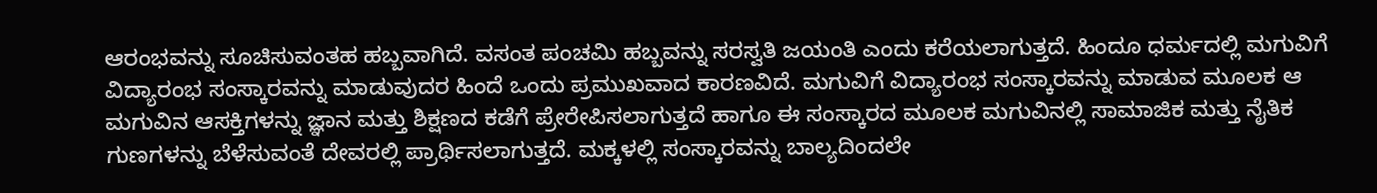ಆರಂಭವನ್ನು ಸೂಚಿಸುವಂತಹ ಹಬ್ಬವಾಗಿದೆ. ವಸಂತ ಪಂಚಮಿ ಹಬ್ಬವನ್ನು ಸರಸ್ವತಿ ಜಯಂತಿ ಎಂದು ಕರೆಯಲಾಗುತ್ತದೆ. ಹಿಂದೂ ಧರ್ಮದಲ್ಲಿ ಮಗುವಿಗೆ ವಿದ್ಯಾರಂಭ ಸಂಸ್ಕಾರವನ್ನು ಮಾಡುವುದರ ಹಿಂದೆ ಒಂದು ಪ್ರಮುಖವಾದ ಕಾರಣವಿದೆ. ಮಗುವಿಗೆ ವಿದ್ಯಾರಂಭ ಸಂಸ್ಕಾರವನ್ನು ಮಾಡುವ ಮೂಲಕ ಆ ಮಗುವಿನ ಆಸಕ್ತಿಗಳನ್ನು ಜ್ಞಾನ ಮತ್ತು ಶಿಕ್ಷಣದ ಕಡೆಗೆ ಪ್ರೇರೇಪಿಸಲಾಗುತ್ತದೆ ಹಾಗೂ ಈ ಸಂಸ್ಕಾರದ ಮೂಲಕ ಮಗುವಿನಲ್ಲಿ ಸಾಮಾಜಿಕ ಮತ್ತು ನೈತಿಕ ಗುಣಗಳನ್ನು ಬೆಳೆಸುವಂತೆ ದೇವರಲ್ಲಿ ಪ್ರಾರ್ಥಿಸಲಾಗುತ್ತದೆ. ಮಕ್ಕಳಲ್ಲಿ ಸಂಸ್ಕಾರವನ್ನು ಬಾಲ್ಯದಿಂದಲೇ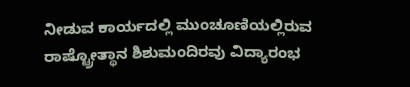ನೀಡುವ ಕಾರ್ಯದಲ್ಲಿ ಮುಂಚೂಣಿಯಲ್ಲಿರುವ  ರಾಷ್ಟ್ರೋತ್ಥಾನ ಶಿಶುಮಂದಿರವು ವಿದ್ಯಾರಂಭ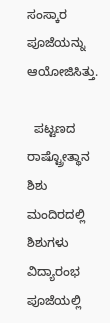ಸಂಸ್ಕಾರ ಪೂಜೆಯನ್ನು ಆಯೋಜಿಸಿತ್ತು.

  ಪಟ್ಟಣದ ರಾಷ್ಟ್ರೋತ್ಥಾನ ಶಿಶು ಮಂದಿರದಲ್ಲಿ ಶಿಶುಗಳು ವಿದ್ಯಾರಂಭ ಪೂಜೆಯಲ್ಲಿ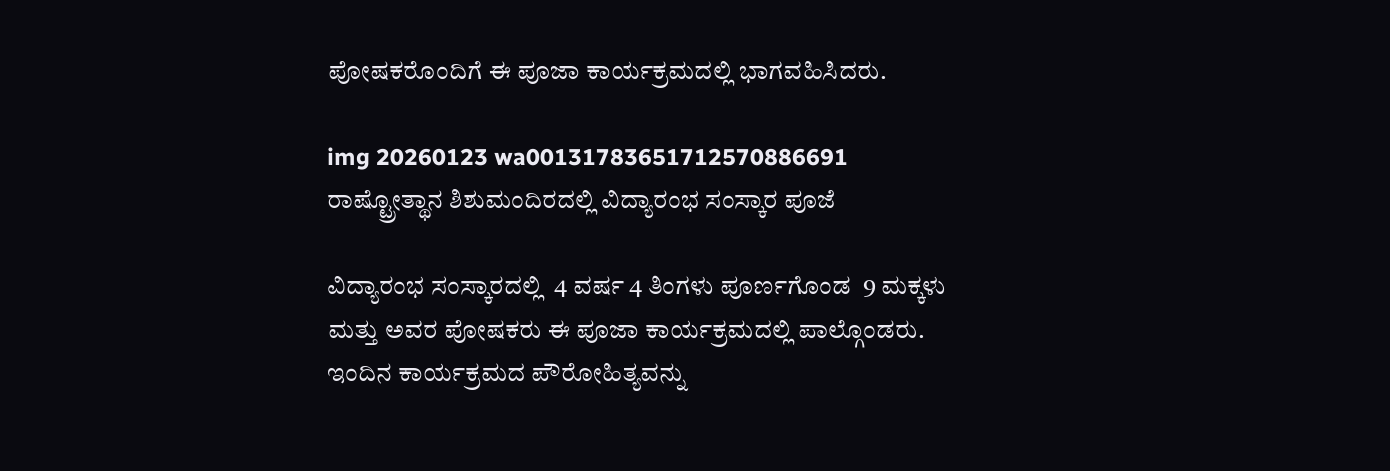ಪೋಷಕರೊಂದಿಗೆ ಈ ಪೂಜಾ ಕಾರ್ಯಕ್ರಮದಲ್ಲಿ ಭಾಗವಹಿಸಿದರು.

img 20260123 wa00131783651712570886691 ರಾಷ್ಟ್ರೋತ್ಥಾನ ಶಿಶುಮಂದಿರದಲ್ಲಿ ವಿದ್ಯಾರಂಭ ಸಂಸ್ಕಾರ ಪೂಜೆ

ವಿದ್ಯಾರಂಭ ಸಂಸ್ಕಾರದಲ್ಲಿ  4 ವರ್ಷ 4 ತಿಂಗಳು ಪೂರ್ಣಗೊಂಡ  9 ಮಕ್ಕಳು ಮತ್ತು ಅವರ ಪೋಷಕರು ಈ ಪೂಜಾ ಕಾರ್ಯಕ್ರಮದಲ್ಲಿ ಪಾಲ್ಗೊಂಡರು. ಇಂದಿನ ಕಾರ್ಯಕ್ರಮದ ಪೌರೋಹಿತ್ಯವನ್ನು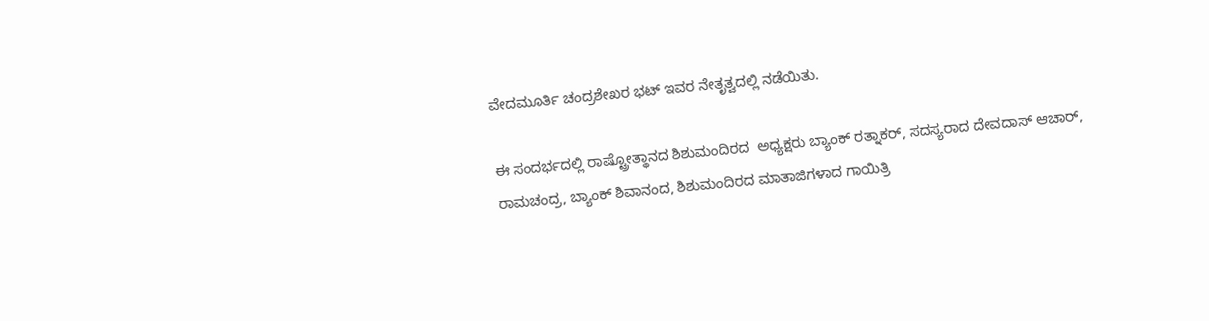ವೇದಮೂರ್ತಿ ಚಂದ್ರಶೇಖರ ಭಟ್ ಇವರ ನೇತೃತ್ವದಲ್ಲಿ ನಡೆಯಿತು.

ಈ ಸಂದರ್ಭದಲ್ಲಿ ರಾಷ್ಟ್ರೋತ್ಥಾನದ ಶಿಶುಮಂದಿರದ  ಅಧ್ಯಕ್ಷರು ಬ್ಯಾಂಕ್ ರತ್ನಾಕರ್, ಸದಸ್ಯರಾದ ದೇವದಾಸ್ ಆಚಾರ್, ರಾಮಚಂದ್ರ, ಬ್ಯಾಂಕ್ ಶಿವಾನಂದ, ಶಿಶುಮಂದಿರದ ಮಾತಾಜಿಗಳಾದ ಗಾಯಿತ್ರಿ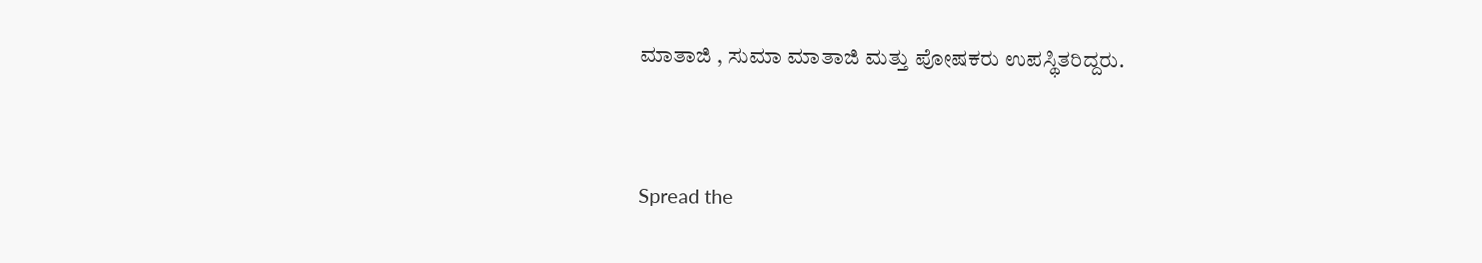ಮಾತಾಜಿ , ಸುಮಾ ಮಾತಾಜಿ ಮತ್ತು ಪೋಷಕರು ಉಪಸ್ಥಿತರಿದ್ದರು.


Spread the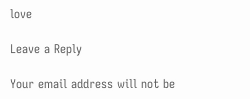love

Leave a Reply

Your email address will not be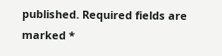published. Required fields are marked *